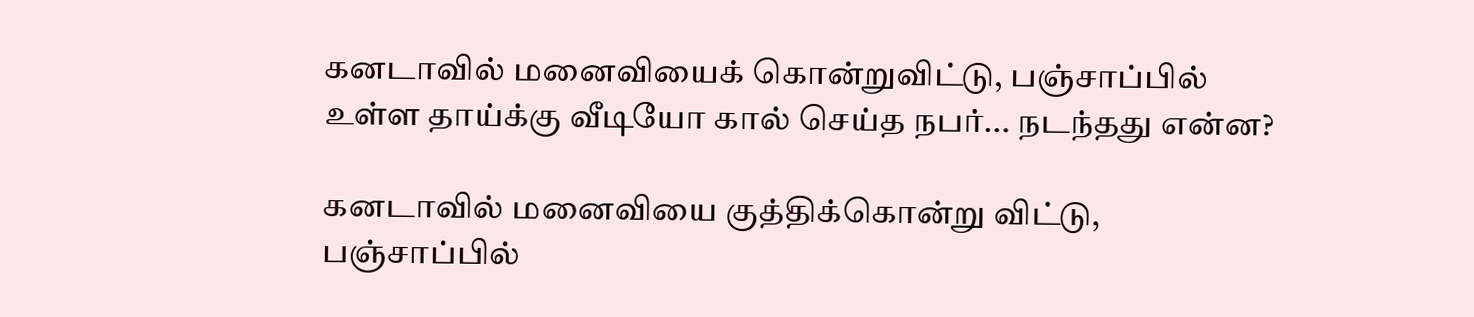கனடாவில் மனைவியைக் கொன்றுவிட்டு, பஞ்சாப்பில் உள்ள தாய்க்கு வீடியோ கால் செய்த நபர்... நடந்தது என்ன?

கனடாவில் மனைவியை குத்திக்கொன்று விட்டு, பஞ்சாப்பில்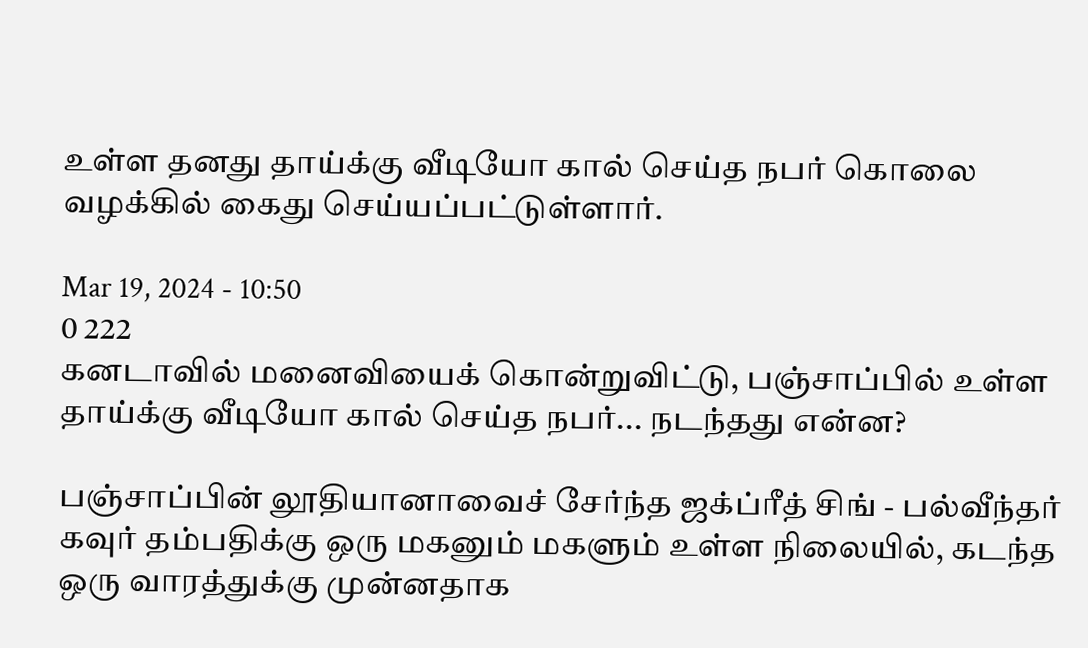உள்ள தனது தாய்க்கு வீடியோ கால் செய்த நபர் கொலை வழக்கில் கைது செய்யப்பட்டுள்ளார்.

Mar 19, 2024 - 10:50
0 222
கனடாவில் மனைவியைக் கொன்றுவிட்டு, பஞ்சாப்பில் உள்ள தாய்க்கு வீடியோ கால் செய்த நபர்... நடந்தது என்ன?

பஞ்சாப்பின் லூதியானாவைச் சேர்ந்த ஜக்ப்ரீத் சிங் - பல்வீந்தர் கவுர் தம்பதிக்கு ஒரு மகனும் மகளும் உள்ள நிலையில், கடந்த ஒரு வாரத்துக்கு முன்னதாக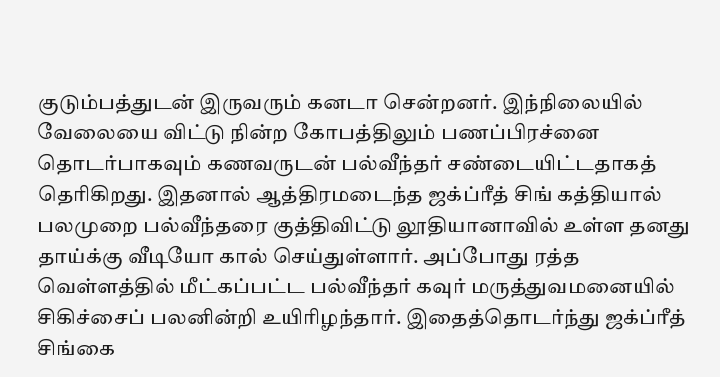குடும்பத்துடன் இருவரும் கனடா சென்றனர். இந்நிலையில் வேலையை விட்டு நின்ற கோபத்திலும் பணப்பிரச்னை தொடர்பாகவும் கணவருடன் பல்வீந்தர் சண்டையிட்டதாகத் தெரிகிறது. இதனால் ஆத்திரமடைந்த ஜக்ப்ரீத் சிங் கத்தியால் பலமுறை பல்வீந்தரை குத்திவிட்டு லூதியானாவில் உள்ள தனது தாய்க்கு வீடியோ கால் செய்துள்ளார். அப்போது ரத்த வெள்ளத்தில் மீட்கப்பட்ட பல்வீந்தர் கவுர் மருத்துவமனையில் சிகிச்சைப் பலனின்றி உயிரிழந்தார். இதைத்தொடர்ந்து ஜக்ப்ரீத் சிங்கை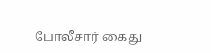போலீசார் கைது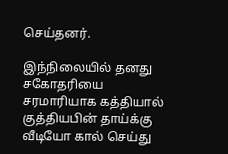செய்தனர்.

இந்நிலையில் தனது சகோதரியை சரமாரியாக கத்தியால் குத்தியபின் தாய்க்கு வீடியோ கால் செய்து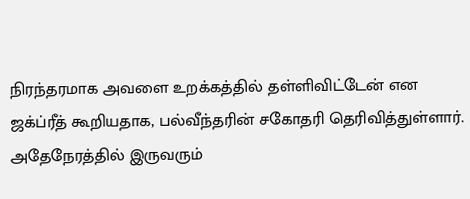நிரந்தரமாக அவளை உறக்கத்தில் தள்ளிவிட்டேன் என ஜக்ப்ரீத் கூறியதாக, பல்வீந்தரின் சகோதரி தெரிவித்துள்ளார். அதேநேரத்தில் இருவரும்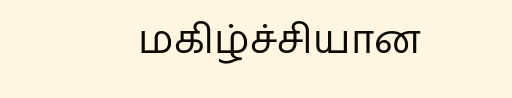மகிழ்ச்சியான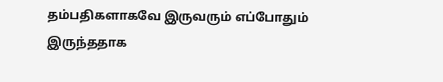தம்பதிகளாகவே இருவரும் எப்போதும் இருந்ததாக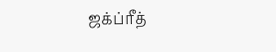ஜக்ப்ரீத்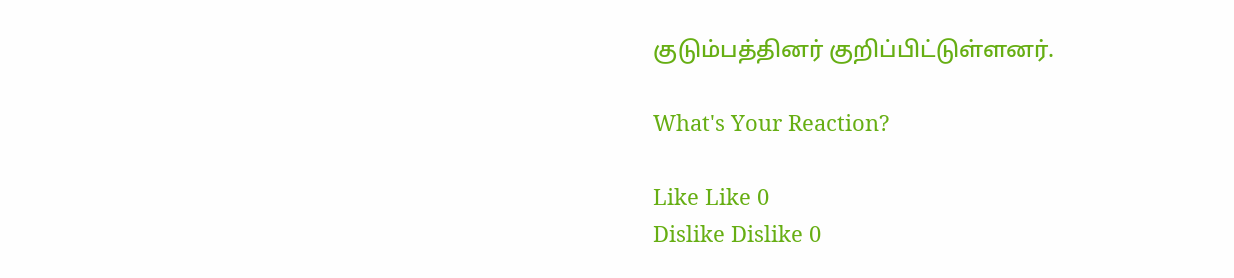குடும்பத்தினர் குறிப்பிட்டுள்ளனர்.

What's Your Reaction?

Like Like 0
Dislike Dislike 0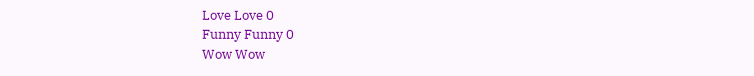Love Love 0
Funny Funny 0
Wow Wow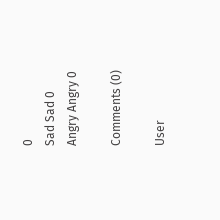0
Sad Sad 0
Angry Angry 0

Comments (0)

User